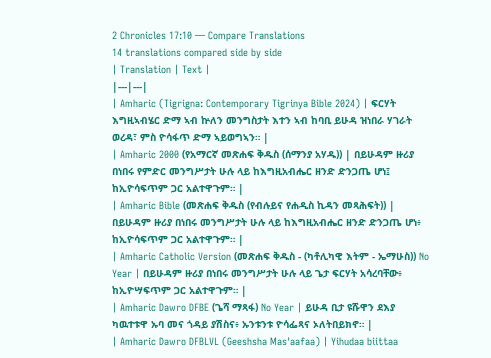2 Chronicles 17:10 — Compare Translations
14 translations compared side by side
| Translation | Text |
|---|---|
| Amharic (Tigrigna: Contemporary Tigrinya Bible 2024) | ፍርሃት እግዚኣብሄር ድማ ኣብ ኵለን መንግስታት እተን ኣብ ከባቢ ይሁዳ ዝነበራ ሃገራት ወረዳ፣ ምስ ዮሳፋጥ ድማ ኣይወግኣን። |
| Amharic 2000 (የአማርኛ መጽሐፍ ቅዱስ (ሰማንያ አሃዱ)) | በይሁዳም ዙሪያ በነበሩ የምድር መንግሥታት ሁሉ ላይ ከእግዚአብሔር ዘንድ ድንጋጤ ሆነ፤ ከኢዮሳፍጥም ጋር አልተዋጉም። |
| Amharic Bible (መጽሐፍ ቅዱስ (የብሉይና የሐዲስ ኪዳን መጻሕፍት)) | በይሁዳም ዙሪያ በነበሩ መንግሥታት ሁሉ ላይ ከእግዚአብሔር ዘንድ ድንጋጤ ሆነ፥ ከኢዮሳፍጥም ጋር አልተዋጉም። |
| Amharic Catholic Version (መጽሐፍ ቅዱስ - (ካቶሊካዊ እትም - ኤማሁስ)) No Year | በይሁዳም ዙሪያ በነበሩ መንግሥታት ሁሉ ላይ ጌታ ፍርሃት አሳረባቸው፥ ከኢዮሣፍጥም ጋር አልተዋጉም። |
| Amharic Dawro DFBE (ጌሻ ማጻፋ) No Year | ይሁዳ ቢታ ዩሹዋን ደእያ ካዉተቱዋ ኡባ መና ጎዳይ ያሽስና፥ ኡንቱንቱ ዮሳፌጻና ኦለትበይክኖ። |
| Amharic Dawro DFBLVL (Geeshsha Mas'aafaa) | Yihudaa biittaa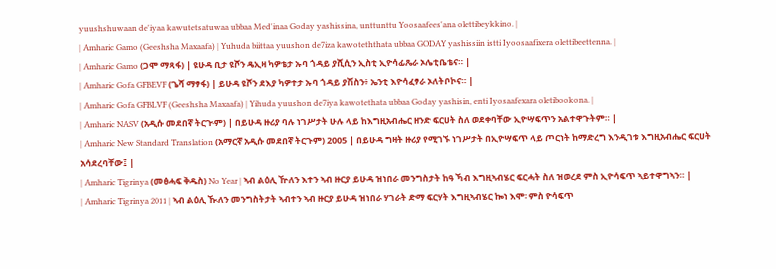yuushshuwaan de'iyaa kawutetsatuwaa ubbaa Med'inaa Goday yashissina, unttunttu Yoosaafees'ana olettibeykkino. |
| Amharic Gamo (Geeshsha Maxaafa) | Yuhuda biittaa yuushon de7iza kawoteththata ubbaa GODAY yashissiin istti Iyoosaafixera olettibeettenna. |
| Amharic Gamo (ጋሞ ማጻፋ) | ዩሁዳ ቢታ ዩሾን ዴኢዛ ካዎቴታ ኡባ ጎዳይ ያሺሲን ኢስቲ ኢዮሳፊጼራ ኦሌቲቤቴና። |
| Amharic Gofa GFBEVF (ጌሻ ማፃፋ) | ይሁዳ ዩሾን ደእያ ካዎተታ ኡባ ጎዳይ ያሽስን፥ ኤንቲ እዮሳፈፃራ ኦለትቦኮና። |
| Amharic Gofa GFBLVF (Geeshsha Maxaafa) | Yihuda yuushon de7iya kawotethata ubbaa Goday yashisin, enti Iyosaafexara oletibookona. |
| Amharic NASV (አዲሱ መደበኛ ትርጒም) | በይሁዳ ዙሪያ ባሉ ነገሥታት ሁሉ ላይ ከእግዚአብሔር ዘንድ ፍርሀት ስለ ወደቀባቸው ኢዮሣፍጥን አልተዋጉትም። |
| Amharic New Standard Translation (አማርኛ አዲሱ መደበኛ ትርጉም) 2005 | በይሁዳ ግዛት ዙሪያ የሚገኙ ነገሥታት በኢዮሣፍጥ ላይ ጦርነት ከማድረግ እንዲገቱ እግዚአብሔር ፍርሀት አሳደረባቸው፤ |
| Amharic Tigrinya (መፅሓፍ ቅዱስ) No Year | ኣብ ልዕሊ ዅለን እተን ኣብ ዙርያ ይሁዳ ዝነበራ መንግስታት ከዓ ኻብ እግዚኣብሄር ፍርሓት ስለ ዝወረደ ምስ ኢዮሳፍጥ ኣይተዋግኣን። |
| Amharic Tigrinya 2011 | ኣብ ልዕሊ ዂለን መንግስትታት ኣብተን ኣብ ዙርያ ይሁዳ ዝነበራ ሃገራት ድማ ፍርሃት እግዚኣብሄር ኰነ እሞ፡ ምስ ዮሳፍጥ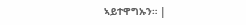ኣይተዋግኡን። |